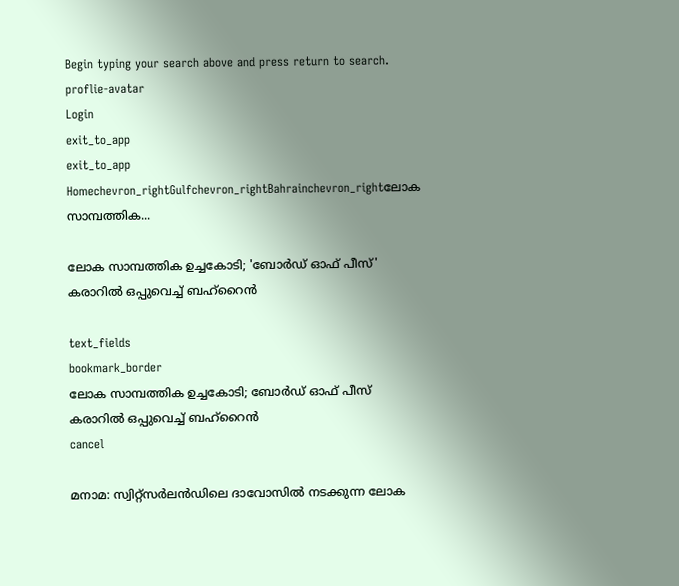Begin typing your search above and press return to search.
proflie-avatar
Login
exit_to_app
exit_to_app
Homechevron_rightGulfchevron_rightBahrainchevron_rightലോക സാമ്പത്തിക...

ലോക സാമ്പത്തിക ഉച്ചകോടി; 'ബോർഡ് ഓഫ് പീസ്' കരാറിൽ ഒപ്പുവെച്ച് ബഹ്‌റൈൻ

text_fields
bookmark_border
ലോക സാമ്പത്തിക ഉച്ചകോടി; ബോർഡ് ഓഫ് പീസ് കരാറിൽ ഒപ്പുവെച്ച് ബഹ്‌റൈൻ
cancel

മനാമ: സ്വിറ്റ്‌സർലൻഡിലെ ദാവോസിൽ നടക്കുന്ന ലോക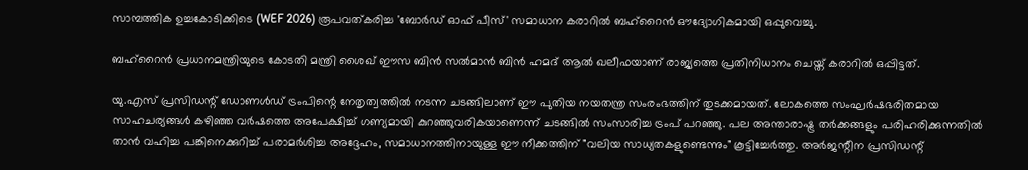സാമ്പത്തിക ഉച്ചകോടിക്കിടെ (WEF 2026) രൂപവത്കരിച്ച 'ബോർഡ് ഓഫ് പീസ്' സമാധാന കരാറിൽ ബഹ്‌റൈൻ ഔദ്യോഗികമായി ഒപ്പുവെച്ചു.

ബഹ്‌റൈൻ പ്രധാനമന്ത്രിയുടെ കോടതി മന്ത്രി ശൈഖ് ഈസ ബിൻ സൽമാൻ ബിൻ ഹമദ് ആൽ ഖലീഫയാണ് രാജ്യത്തെ പ്രതിനിധാനം ചെയ്ത് കരാറിൽ ഒപ്പിട്ടത്.

യു.എസ് പ്രസിഡന്റ് ഡോണൾഡ് ട്രംപിന്റെ നേതൃത്വത്തിൽ നടന്ന ചടങ്ങിലാണ് ഈ പുതിയ നയതന്ത്ര സംരംഭത്തിന് തുടക്കമായത്. ലോകത്തെ സംഘർഷഭരിതമായ സാഹചര്യങ്ങൾ കഴിഞ്ഞ വർഷത്തെ അപേക്ഷിച്ച് ഗണ്യമായി കുറഞ്ഞുവരികയാണെന്ന് ചടങ്ങിൽ സംസാരിച്ച ട്രംപ് പറഞ്ഞു. പല അന്താരാഷ്ട്ര തർക്കങ്ങളും പരിഹരിക്കുന്നതിൽ താൻ വഹിച്ച പങ്കിനെക്കുറിച്ച് പരാമർശിച്ച അദ്ദേഹം, സമാധാനത്തിനായുള്ള ഈ നീക്കത്തിന് "വലിയ സാധ്യതകളുണ്ടെന്നും" കൂട്ടിച്ചേർത്തു. അർജന്റീന പ്രസിഡന്റ്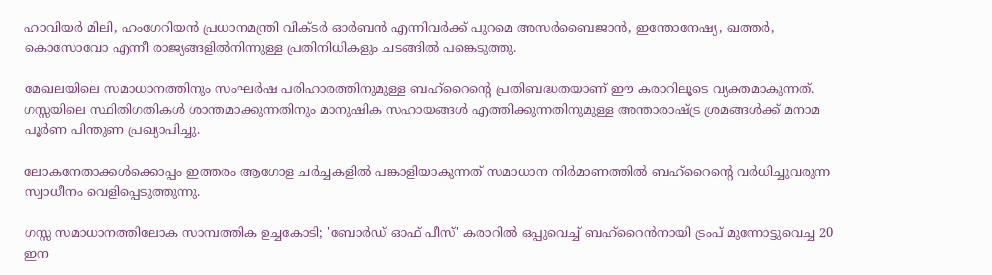ഹാവിയർ മിലി, ഹംഗേറിയൻ പ്രധാനമന്ത്രി വിക്ടർ ഓർബൻ എന്നിവർക്ക് പുറമെ അസർബൈജാൻ, ഇന്തോനേഷ്യ, ഖത്തർ, കൊസോവോ എന്നീ രാജ്യങ്ങളിൽനിന്നുള്ള പ്രതിനിധികളും ചടങ്ങിൽ പങ്കെടുത്തു.

മേഖലയിലെ സമാധാനത്തിനും സംഘർഷ പരിഹാരത്തിനുമുള്ള ബഹ്‌റൈന്റെ പ്രതിബദ്ധതയാണ് ഈ കരാറിലൂടെ വ്യക്തമാകുന്നത്. ഗസ്സയിലെ സ്ഥിതിഗതികൾ ശാന്തമാക്കുന്നതിനും മാനുഷിക സഹായങ്ങൾ എത്തിക്കുന്നതിനുമുള്ള അന്താരാഷ്ട്ര ശ്രമങ്ങൾക്ക് മനാമ പൂർണ പിന്തുണ പ്രഖ്യാപിച്ചു.

ലോകനേതാക്കൾക്കൊപ്പം ഇത്തരം ആഗോള ചർച്ചകളിൽ പങ്കാളിയാകുന്നത് സമാധാന നിർമാണത്തിൽ ബഹ്‌റൈന്റെ വർധിച്ചുവരുന്ന സ്വാധീനം വെളിപ്പെടുത്തുന്നു.

ഗസ്സ സമാധാനത്തിലോക സാമ്പത്തിക ഉച്ചകോടി; 'ബോർഡ് ഓഫ് പീസ്' കരാറിൽ ഒപ്പുവെച്ച് ബഹ്‌റൈൻനായി ട്രംപ് മുന്നോട്ടുവെച്ച 20 ഇന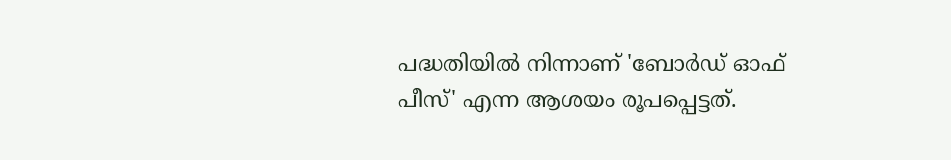പദ്ധതിയിൽ നിന്നാണ് 'ബോർഡ് ഓഫ് പീസ്' എന്ന ആശയം രൂപപ്പെട്ടത്.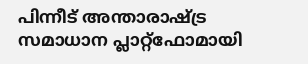പിന്നീട് അന്താരാഷ്ട്ര സമാധാന പ്ലാറ്റ്‌ഫോമായി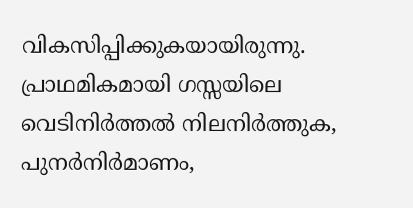വികസിപ്പിക്കുകയായിരുന്നു. പ്രാഥമികമായി ഗസ്സയിലെ വെടിനിർത്തൽ നിലനിർത്തുക, പുനർനിർമാണം,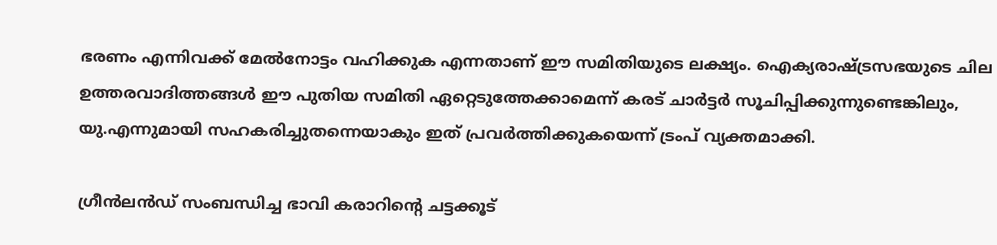ഭരണം എന്നിവക്ക് മേൽനോട്ടം വഹിക്കുക എന്നതാണ് ഈ സമിതിയുടെ ലക്ഷ്യം. ഐക്യരാഷ്ട്രസഭയുടെ ചില ഉത്തരവാദിത്തങ്ങൾ ഈ പുതിയ സമിതി ഏറ്റെടുത്തേക്കാമെന്ന് കരട് ചാർട്ടർ സൂചിപ്പിക്കുന്നുണ്ടെങ്കിലും, യു.എന്നുമായി സഹകരിച്ചുതന്നെയാകും ഇത് പ്രവർത്തിക്കുകയെന്ന് ട്രംപ് വ്യക്തമാക്കി.

ഗ്രീൻലൻഡ് സംബന്ധിച്ച ഭാവി കരാറിന്റെ ചട്ടക്കൂട്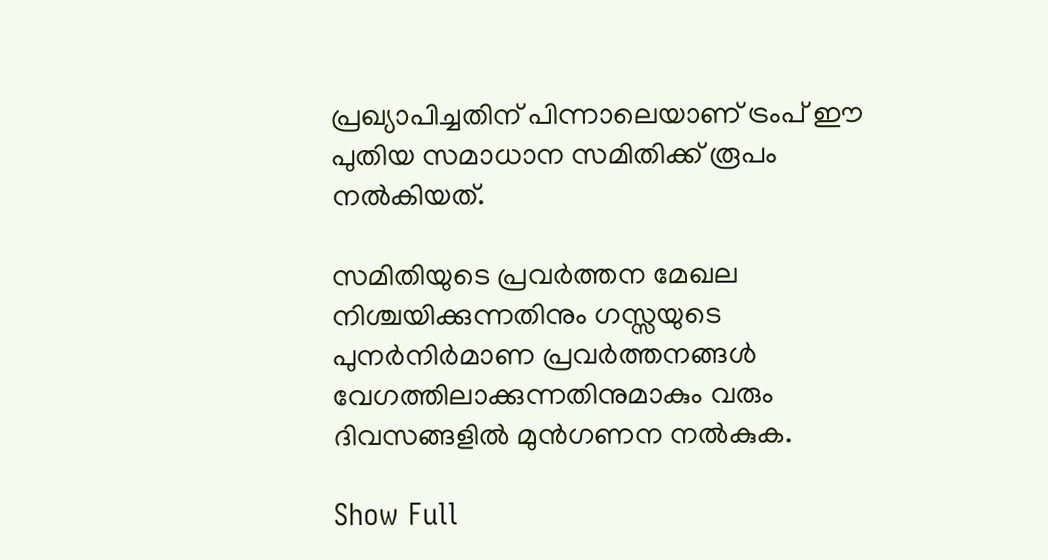പ്രഖ്യാപിച്ചതിന് പിന്നാലെയാണ് ട്രംപ് ഈ പുതിയ സമാധാന സമിതിക്ക് രൂപം നൽകിയത്.

സമിതിയുടെ പ്രവർത്തന മേഖല നിശ്ചയിക്കുന്നതിനും ഗസ്സയുടെ പുനർനിർമാണ പ്രവർത്തനങ്ങൾ വേഗത്തിലാക്കുന്നതിനുമാകും വരും ദിവസങ്ങളിൽ മുൻഗണന നൽകുക.

Show Full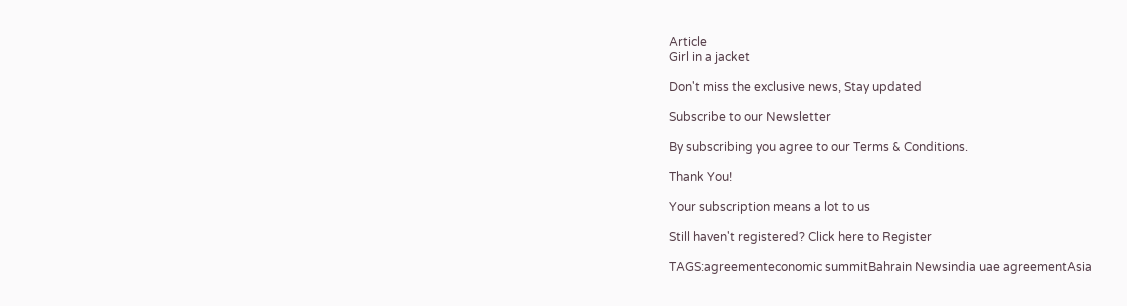Article
Girl in a jacket

Don't miss the exclusive news, Stay updated

Subscribe to our Newsletter

By subscribing you agree to our Terms & Conditions.

Thank You!

Your subscription means a lot to us

Still haven't registered? Click here to Register

TAGS:agreementeconomic summitBahrain Newsindia uae agreementAsia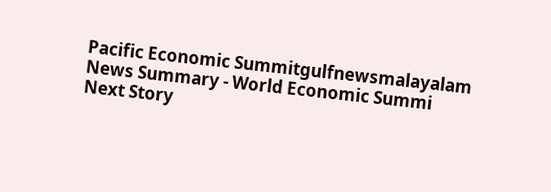Pacific Economic Summitgulfnewsmalayalam
News Summary - World Economic Summi
Next Story